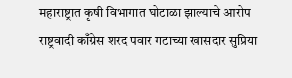महाराष्ट्रात कृषी विभागात घोटाळा झाल्याचे आरोप राष्ट्रवादी काँग्रेस शरद पवार गटाच्या खासदार सुप्रिया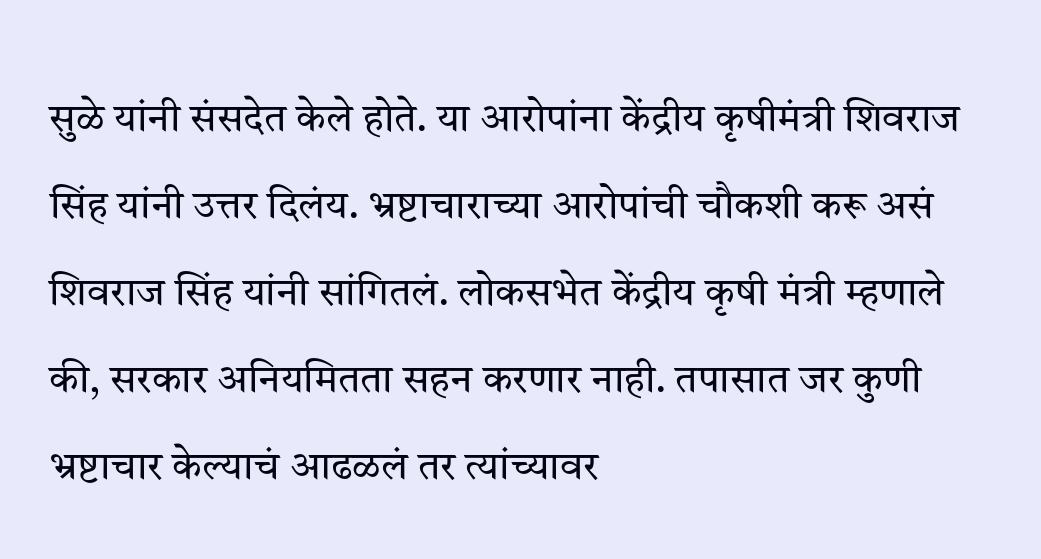सुळे यांनी संसदेत केले होते. या आरोपांना केंद्रीय कृषीमंत्री शिवराज सिंह यांनी उत्तर दिलंय. भ्रष्टाचाराच्या आरोपांची चौकशी करू असं शिवराज सिंह यांनी सांगितलं. लोकसभेत केंद्रीय कृषी मंत्री म्हणाले की, सरकार अनियमितता सहन करणार नाही. तपासात जर कुणी भ्रष्टाचार केल्याचं आढळलं तर त्यांच्यावर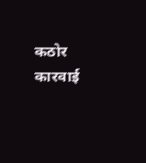कठोर कारवाई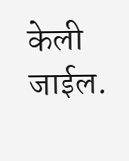केली जाईल.